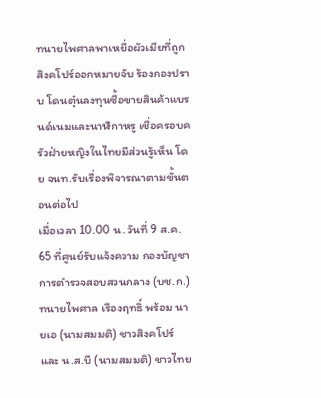ทนายไพศาลพาเหยื่อผัวเมียที่ถูกสิงคโปร์ออกหมายจับ ร้องกองปราบ โดนตุ๋นลงทุนซื้อขายสินค้าแบรนด์เนมและนาฬิกาหรู เชื่อครอบครัวฝ่ายหญิงในไทยมีส่วนรู้เห็น โดย จนท.รับเรื่องพิจารณาตามขั้นตอนต่อไป
เมื่อเวลา 10.00 น. วันที่ 9 ส.ค. 65 ที่ศูนย์รับแจ้งความ กองบัญชาการตำรวจสอบสวนกลาง (บช.ก.) ทนายไพศาล เรืองฤทธิ์ พร้อม นายเอ (นามสมมติ) ชาวสิงคโปร์ และ น.ส.บี (นามสมมติ) ชาวไทย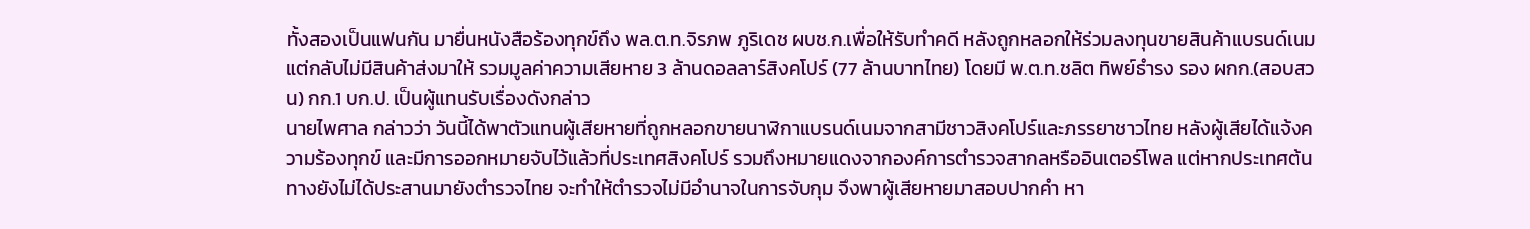ทั้งสองเป็นแฟนกัน มายื่นหนังสือร้องทุกข์ถึง พล.ต.ท.จิรภพ ภูริเดช ผบช.ก.เพื่อให้รับทำคดี หลังถูกหลอกให้ร่วมลงทุนขายสินค้าแบรนด์เนม แต่กลับไม่มีสินค้าส่งมาให้ รวมมูลค่าความเสียหาย 3 ล้านดอลลาร์สิงคโปร์ (77 ล้านบาทไทย) โดยมี พ.ต.ท.ชลิต ทิพย์ธำรง รอง ผกก.(สอบสวน) กก.1 บก.ป. เป็นผู้แทนรับเรื่องดังกล่าว
นายไพศาล กล่าวว่า วันนี้ได้พาตัวแทนผู้เสียหายที่ถูกหลอกขายนาฬิกาแบรนด์เนมจากสามีชาวสิงคโปร์และภรรยาชาวไทย หลังผู้เสียได้แจ้งความร้องทุกข์ และมีการออกหมายจับไว้แล้วที่ประเทศสิงคโปร์ รวมถึงหมายแดงจากองค์การตำรวจสากลหรืออินเตอร์โพล แต่หากประเทศต้นทางยังไม่ได้ประสานมายังตำรวจไทย จะทำให้ตำรวจไม่มีอำนาจในการจับกุม จึงพาผู้เสียหายมาสอบปากคำ หา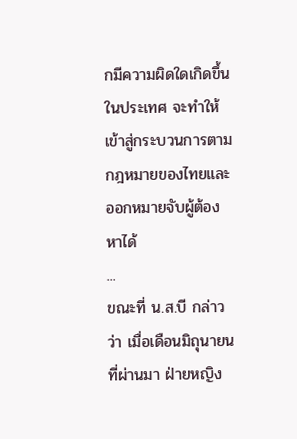กมีความผิดใดเกิดขึ้นในประเทศ จะทำให้เข้าสู่กระบวนการตามกฎหมายของไทยและออกหมายจับผู้ต้องหาได้
...
ขณะที่ น.ส.บี กล่าวว่า เมื่อเดือนมิถุนายนที่ผ่านมา ฝ่ายหญิง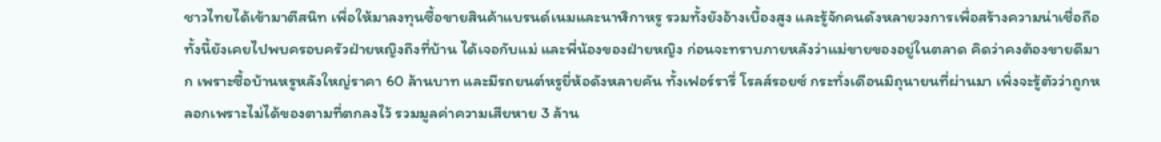ชาวไทยได้เข้ามาตีสนิท เพื่อให้มาลงทุนซื้อขายสินค้าแบรนด์เนมและนาฬิกาหรู รวมทั้งยังอ้างเบื้องสูง และรู้จักคนดังหลายวงการเพื่อสร้างความน่าเชื่อถือ ทั้งนี้ยังเคยไปพบครอบครัวฝ่ายหญิงถึงที่บ้าน ได้เจอกับแม่ และพี่น้องของฝ่ายหญิง ก่อนจะทราบภายหลังว่าแม่ขายของอยู่ในตลาด คิดว่าคงต้องขายดีมาก เพราะซื้อบ้านหรูหลังใหญ่ราคา 60 ล้านบาท และมีรถยนต์หรูยี่ห้อดังหลายคัน ทั้งเฟอร์รารี่ โรลส์รอยซ์ กระทั่งเดือนมิถุนายนที่ผ่านมา เพิ่งจะรู้ตัวว่าถูกหลอกเพราะไม่ได้ของตามที่ตกลงไว้ รวมมูลค่าความเสียหาย 3 ล้าน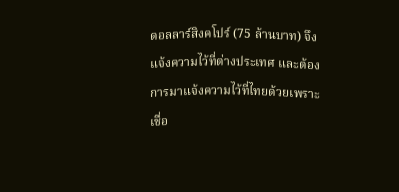ดอลลาร์สิงคโปร์ (75 ล้านบาท) จึงแจ้งความไว้ที่ต่างประเทศ และต้องการมาแจ้งความไว้ที่ไทยด้วยเพราะเชื่อ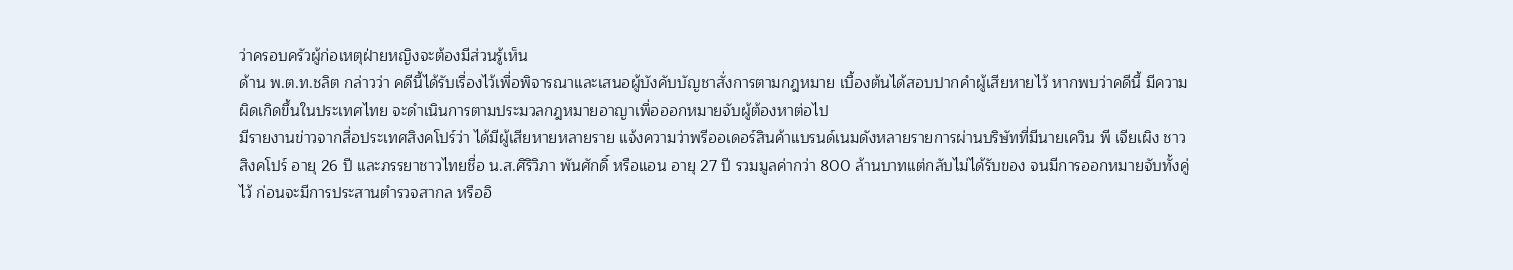ว่าครอบครัวผู้ก่อเหตุฝ่ายหญิงจะต้องมีส่วนรู้เห็น
ด้าน พ.ต.ท.ชลิต กล่าวว่า คดีนี้ได้รับเรื่องไว้เพื่อพิจารณาและเสนอผู้บังคับบัญชาสั่งการตามกฎหมาย เบื้องต้นได้สอบปากคำผู้เสียหายไว้ หากพบว่าคดีนี้ มีความผิดเกิดขึ้นในประเทศไทย จะดำเนินการตามประมวลกฎหมายอาญาเพื่อออกหมายจับผู้ต้องหาต่อไป
มีรายงานข่าวจากสื่อประเทศสิงคโปร์ว่า ได้มีผู้เสียหายหลายราย แจ้งความว่าพรีออเดอร์สินค้าแบรนด์เนมดังหลายรายการผ่านบริษัทที่มีนายเควิน พี เจียเผิง ชาวสิงคโปร์ อายุ 26 ปี และภรรยาชาวไทยชื่อ น.ส.ศิริวิภา พันศักดิ์ หรือแอน อายุ 27 ปี รวมมูลค่ากว่า 800 ล้านบาทแต่กลับไม่ได้รับของ จนมีการออกหมายจับทั้งคู่ไว้ ก่อนจะมีการประสานตำรวจสากล หรืออิ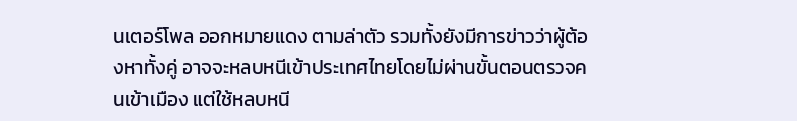นเตอร์โพล ออกหมายแดง ตามล่าตัว รวมทั้งยังมีการข่าวว่าผู้ต้องหาทั้งคู่ อาจจะหลบหนีเข้าประเทศไทยโดยไม่ผ่านขั้นตอนตรวจคนเข้าเมือง แต่ใช้หลบหนี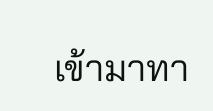เข้ามาทา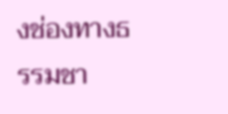งช่องทางธรรมชา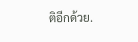ติอีกด้วย.